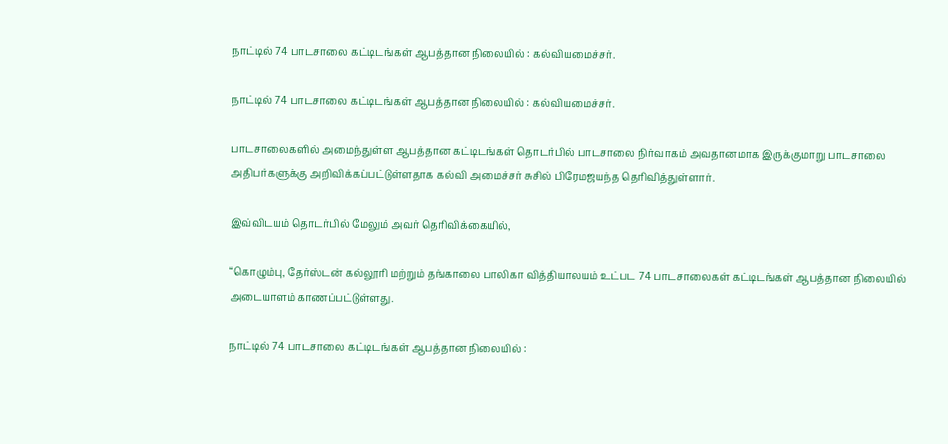நாட்டில் 74 பாடசாலை கட்டிடங்கள் ஆபத்தான நிலையில் : கல்வியமைச்சர்.

நாட்டில் 74 பாடசாலை கட்டிடங்கள் ஆபத்தான நிலையில் : கல்வியமைச்சர்.

பாடசாலைகளில் அமைந்துள்ள ஆபத்தான கட்டிடங்கள் தொடர்பில் பாடசாலை நிர்வாகம் அவதானமாக இருக்குமாறு பாடசாலை அதிபர்களுக்கு அறிவிக்கப்பட்டுள்ளதாக கல்வி அமைச்சர் சுசில் பிரேமஜயந்த தெரிவித்துள்ளார்.

இவ்விடயம் தொடர்பில் மேலும் அவர் தெரிவிக்கையில்,

“கொழும்பு, தேர்ஸ்டன் கல்லூரி மற்றும் தங்காலை பாலிகா வித்தியாலயம் உட்பட 74 பாடசாலைகள் கட்டிடங்கள் ஆபத்தான நிலையில் அடையாளம் காணப்பட்டுள்ளது.

நாட்டில் 74 பாடசாலை கட்டிடங்கள் ஆபத்தான நிலையில் :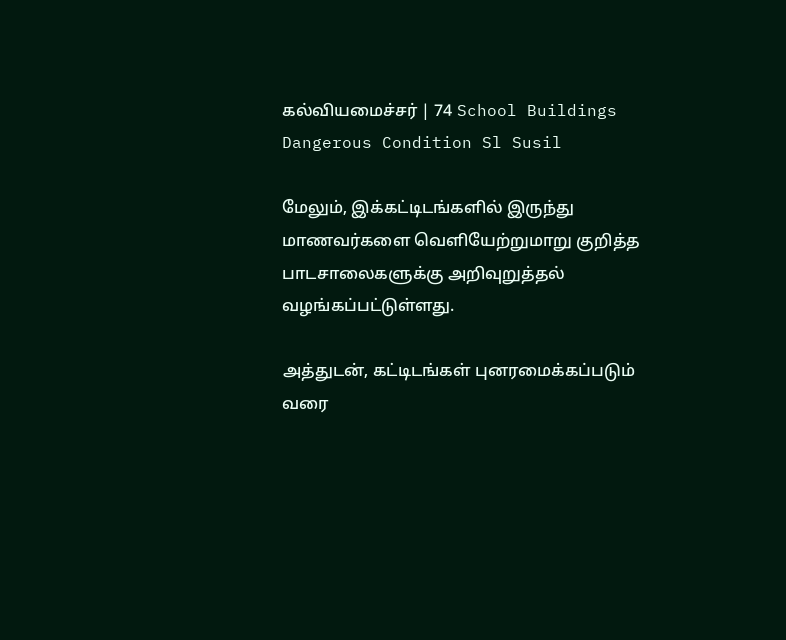கல்வியமைச்சர் | 74 School Buildings Dangerous Condition Sl Susil

மேலும், இக்கட்டிடங்களில் இருந்து மாணவர்களை வெளியேற்றுமாறு குறித்த பாடசாலைகளுக்கு அறிவுறுத்தல் வழங்கப்பட்டுள்ளது.

அத்துடன், கட்டிடங்கள் புனரமைக்கப்படும் வரை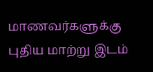மாணவர்களுக்கு புதிய மாற்று இடம்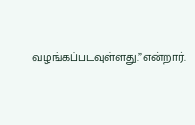வழங்கப்படவுள்ளது.”என்றார்.